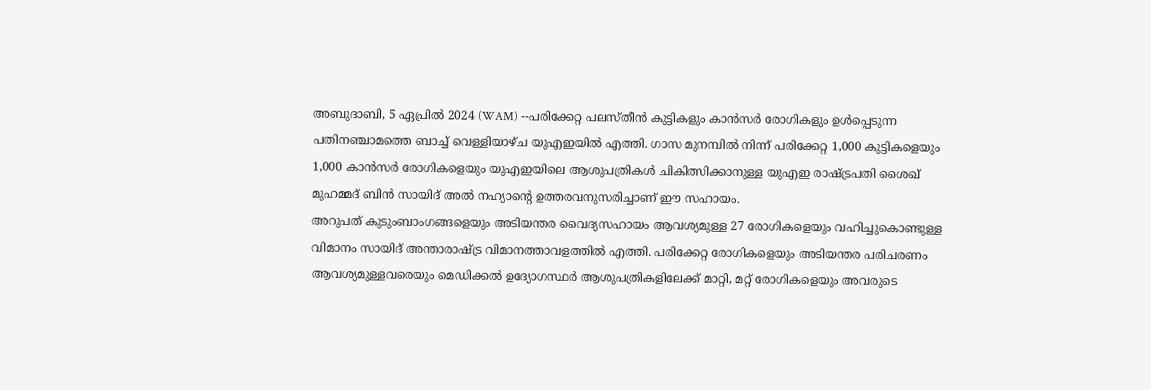അബുദാബി, 5 ഏപ്രിൽ 2024 (WAM) --പരിക്കേറ്റ പലസ്തീൻ കുട്ടികളും കാൻസർ രോഗികളും ഉൾപ്പെടുന്ന പതിനഞ്ചാമത്തെ ബാച്ച് വെള്ളിയാഴ്ച യുഎഇയിൽ എത്തി. ഗാസ മുനമ്പിൽ നിന്ന് പരിക്കേറ്റ 1,000 കുട്ടികളെയും 1,000 കാൻസർ രോഗികളെയും യുഎഇയിലെ ആശുപത്രികൾ ചികിത്സിക്കാനുള്ള യുഎഇ രാഷ്ട്രപതി ശൈഖ് മുഹമ്മദ് ബിൻ സായിദ് അൽ നഹ്യാൻ്റെ ഉത്തരവനുസരിച്ചാണ് ഈ സഹായം.
അറുപത് കുടുംബാംഗങ്ങളെയും അടിയന്തര വൈദ്യസഹായം ആവശ്യമുള്ള 27 രോഗികളെയും വഹിച്ചുകൊണ്ടുള്ള വിമാനം സായിദ് അന്താരാഷ്ട്ര വിമാനത്താവളത്തിൽ എത്തി. പരിക്കേറ്റ രോഗികളെയും അടിയന്തര പരിചരണം ആവശ്യമുള്ളവരെയും മെഡിക്കൽ ഉദ്യോഗസ്ഥർ ആശുപത്രികളിലേക്ക് മാറ്റി, മറ്റ് രോഗികളെയും അവരുടെ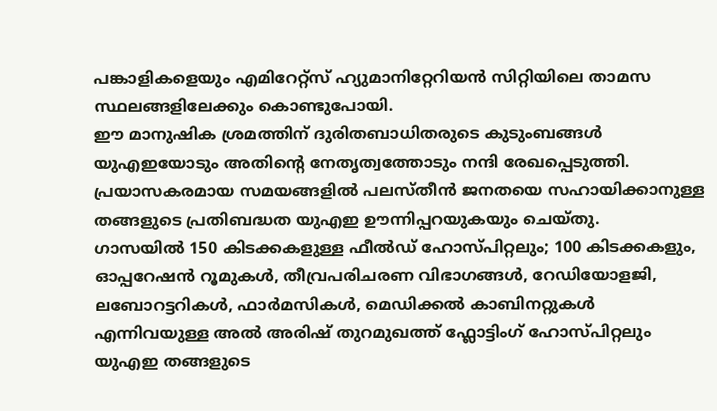പങ്കാളികളെയും എമിറേറ്റ്സ് ഹ്യുമാനിറ്റേറിയൻ സിറ്റിയിലെ താമസ സ്ഥലങ്ങളിലേക്കും കൊണ്ടുപോയി.
ഈ മാനുഷിക ശ്രമത്തിന് ദുരിതബാധിതരുടെ കുടുംബങ്ങൾ യുഎഇയോടും അതിൻ്റെ നേതൃത്വത്തോടും നന്ദി രേഖപ്പെടുത്തി. പ്രയാസകരമായ സമയങ്ങളിൽ പലസ്തീൻ ജനതയെ സഹായിക്കാനുള്ള തങ്ങളുടെ പ്രതിബദ്ധത യുഎഇ ഊന്നിപ്പറയുകയും ചെയ്തു.
ഗാസയിൽ 150 കിടക്കകളുള്ള ഫീൽഡ് ഹോസ്പിറ്റലും; 100 കിടക്കകളും, ഓപ്പറേഷൻ റൂമുകൾ, തീവ്രപരിചരണ വിഭാഗങ്ങൾ, റേഡിയോളജി, ലബോറട്ടറികൾ, ഫാർമസികൾ, മെഡിക്കൽ കാബിനറ്റുകൾ എന്നിവയുള്ള അൽ അരിഷ് തുറമുഖത്ത് ഫ്ലോട്ടിംഗ് ഹോസ്പിറ്റലും യുഎഇ തങ്ങളുടെ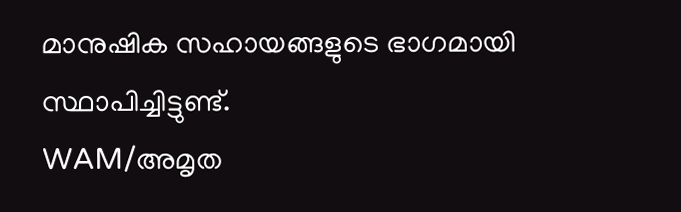മാനുഷിക സഹായങ്ങളുടെ ഭാഗമായി സ്ഥാപിച്ചിട്ടുണ്ട്.
WAM/അമൃത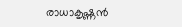രാധാകൃഷ്ണൻ